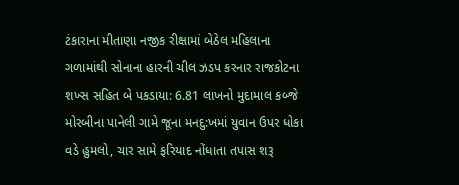ટંકારાના મીતાણા નજીક રીક્ષામાં બેઠેલ મહિલાના ગળામાંથી સોનાના હારની ચીલ ઝડપ કરનાર રાજકોટના શખ્સ સહિત બે પકડાયા: 6.81 લાખનો મુદામાલ કબ્જે મોરબીના પાનેલી ગામે જૂના મનદુ:ખમાં યુવાન ઉપર ધોકા વડે હુમલો, ચાર સામે ફરિયાદ નોંધાતા તપાસ શરૂ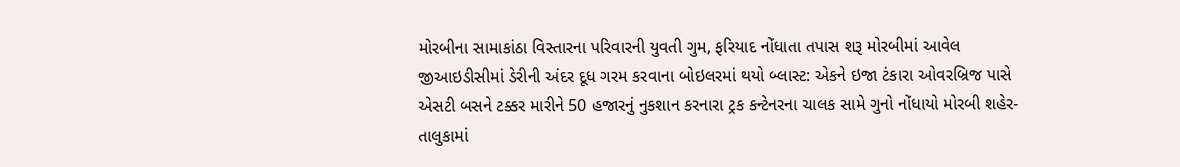મોરબીના સામાકાંઠા વિસ્તારના પરિવારની યુવતી ગુમ, ફરિયાદ નોંધાતા તપાસ શરૂ મોરબીમાં આવેલ જીઆઇડીસીમાં ડેરીની અંદર દૂધ ગરમ કરવાના બોઇલરમાં થયો બ્લાસ્ટ: એકને ઇજા ટંકારા ઓવરબ્રિજ પાસે એસટી બસને ટક્કર મારીને 50 હજારનું નુકશાન કરનારા ટ્રક કન્ટેનરના ચાલક સામે ગુનો નોંધાયો મોરબી શહેર-તાલુકામાં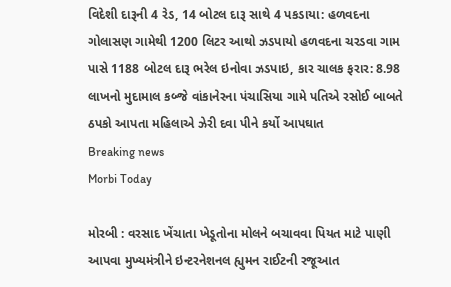વિદેશી દારૂની 4 રેડ, 14 બોટલ દારૂ સાથે 4 પકડાયા: હળવદના ગોલાસણ ગામેથી 1200 લિટર આથો ઝડપાયો હળવદના ચરડવા ગામ પાસે 1188 બોટલ દારૂ ભરેલ ઇનોવા ઝડપાઇ, કાર ચાલક ફરાર: 8.98 લાખનો મુદામાલ કબ્જે વાંકાનેરના પંચાસિયા ગામે પતિએ રસોઈ બાબતે ઠપકો આપતા મહિલાએ ઝેરી દવા પીને કર્યો આપઘાત
Breaking news
Morbi Today

મોરબી : વરસાદ ખેંચાતા ખેડૂતોના મોલને બચાવવા પિયત માટે પાણી આપવા મુખ્યમંત્રીને ઇન્ટરનેશનલ હ્યુમન રાઈટની રજૂઆત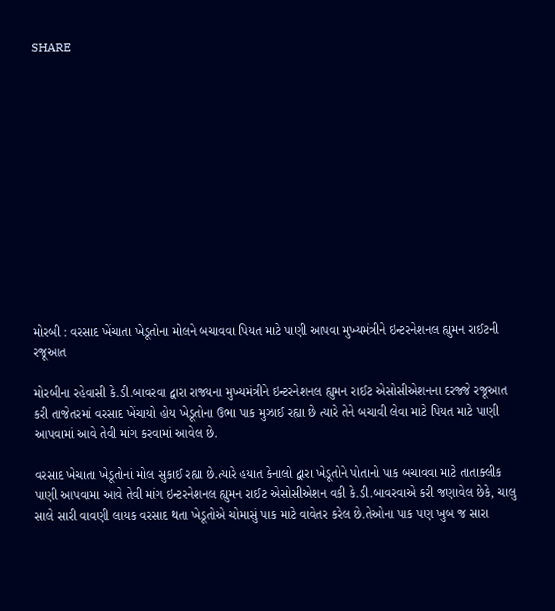SHARE













મોરબી : વરસાદ ખેંચાતા ખેડૂતોના મોલને બચાવવા પિયત માટે પાણી આપવા મુખ્યમંત્રીને ઇન્ટરનેશનલ હ્યુમન રાઈટની રજૂઆત

મોરબીના રહેવાસી કે.ડી.બાવરવા દ્વારા રાજ્યના મુખ્યમંત્રીને ઇન્ટરનેશનલ હ્યુમન રાઈટ એસોસીએશનના દરજ્જે રજૂઆત કરી તાજેતરમાં વરસાદ ખેંચાયો હોય ખેડૂતોના ઉભા પાક મુઝાઈ રહ્યા છે ત્યારે તેને બચાવી લેવા માટે પિયત માટે પાણી આપવામાં આવે તેવી માંગ કરવામાં આવેલ છે.

વરસાદ ખેચાતા ખેડૂતોનાં મોલ સુકાઈ રહ્યા છે.ત્યારે હયાત કેનાલો દ્વારા ખેડૂતોને પોતાનો પાક બચાવવા માટે તાતાક્લીક પાણી આપવામા આવે તેવી માંગ ઇન્ટરનેશનલ હ્યુમન રાઈટ એસોસીએશન વકી કે.ડી.બાવરવાએ કરી જણાવેલ છેકે, ચાલુ સાલે સારી વાવણી લાયક વરસાદ થતા ખેડૂતોએ ચોમાસું પાક માટે વાવેતર કરેલ છે.તેઓના પાક પણ ખુબ જ સારા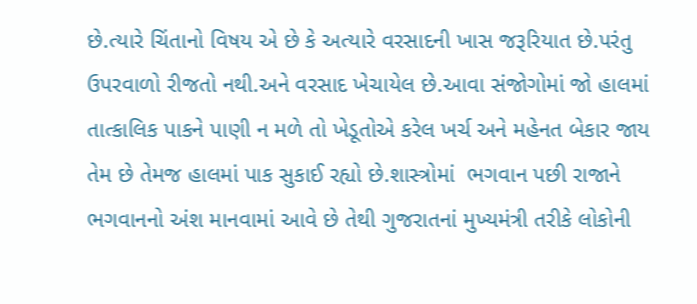છે.ત્યારે ચિંતાનો વિષય એ છે કે અત્યારે વરસાદની ખાસ જરૂરિયાત છે.પરંતુ ઉપરવાળો રીજતો નથી.અને વરસાદ ખેચાયેલ છે.આવા સંજોગોમાં જો હાલમાં તાત્કાલિક પાકને પાણી ન મળે તો ખેડૂતોએ કરેલ ખર્ચ અને મહેનત બેકાર જાય તેમ છે તેમજ હાલમાં પાક સુકાઈ રહ્યો છે.શાસ્ત્રોમાં  ભગવાન પછી રાજાને ભગવાનનો અંશ માનવામાં આવે છે તેથી ગુજરાતનાં મુખ્યમંત્રી તરીકે લોકોની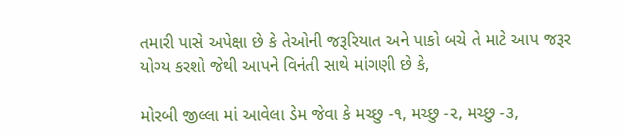તમારી પાસે અપેક્ષા છે કે તેઓની જરૂરિયાત અને પાકો બચે તે માટે આપ જરૂર યોગ્ય કરશો જેથી આપને વિનંતી સાથે માંગણી છે કે,

મોરબી જીલ્લા માં આવેલા ડેમ જેવા કે મચ્છુ -૧, મચ્છુ -૨, મચ્છુ -૩,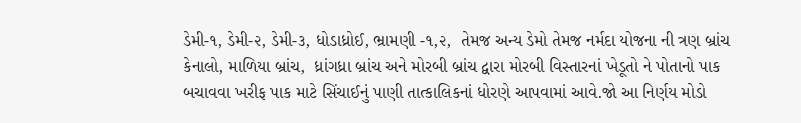ડેમી-૧, ડેમી-૨, ડેમી-૩, ધોડાધ્રોઈ, ભ્રામણી -૧,૨,  તેમજ અન્ય ડેમો તેમજ નર્મદા યોજના ની ત્રણ બ્રાંચ કેનાલો, માળિયા બ્રાંચ,  ધ્રાંગધ્રા બ્રાંચ અને મોરબી બ્રાંચ દ્વારા મોરબી વિસ્તારનાં ખેડૂતો ને પોતાનો પાક બચાવવા ખરીફ પાક માટે સિંચાઈનું પાણી તાત્કાલિકનાં ધોરણે આપવામાં આવે.જો આ નિર્ણય મોડો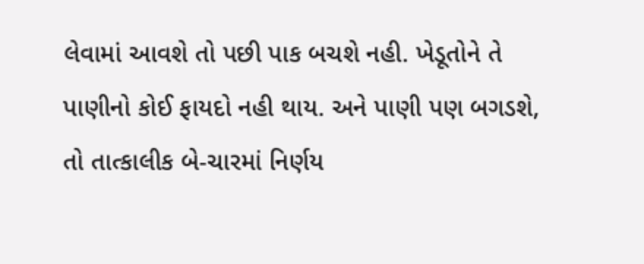લેવામાં આવશે તો પછી પાક બચશે નહી. ખેડૂતોને તે પાણીનો કોઈ ફાયદો નહી થાય. અને પાણી પણ બગડશે, તો તાત્કાલીક બે-ચારમાં નિર્ણય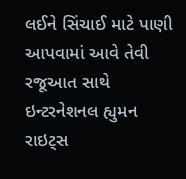લઈને સિંચાઈ માટે પાણી આપવામાં આવે તેવી રજૂઆત સાથે ઇન્ટરનેશનલ હ્યુમન રાઇટ્સ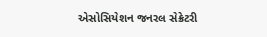એસોસિયેશન જનરલ સેક્રેટરી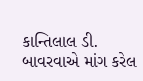કાન્તિલાલ ડી. બાવરવાએ માંગ કરેલ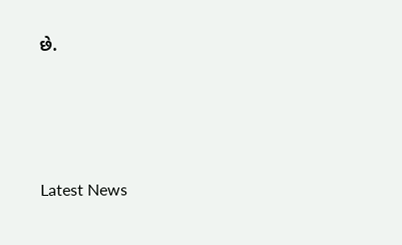છે.






Latest News